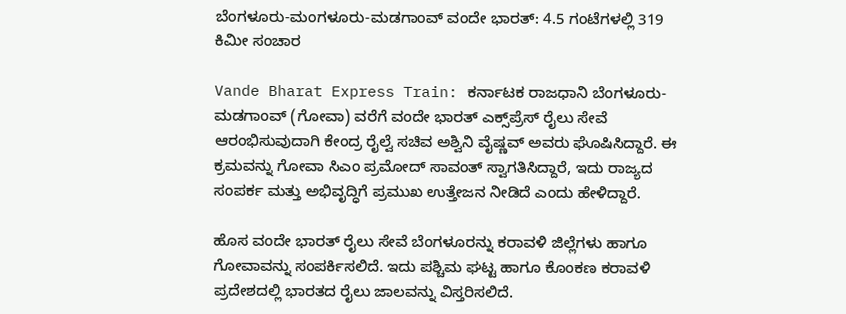ಬೆಂಗಳೂರು-ಮಂಗಳೂರು-ಮಡಗಾಂವ್ ವಂದೇ ಭಾರತ್: 4.5 ಗಂಟೆಗಳಲ್ಲಿ 319 ಕಿಮೀ ಸಂಚಾರ

Vande Bharat Express Train: ಕರ್ನಾಟಕ ರಾಜಧಾನಿ ಬೆಂಗಳೂರು-ಮಡಗಾಂವ್ (ಗೋವಾ) ವರೆಗೆ ವಂದೇ ಭಾರತ್ ಎಕ್ಸ್‌ಪ್ರೆಸ್ ರೈಲು ಸೇವೆ ಆರಂಭಿಸುವುದಾಗಿ ಕೇಂದ್ರ ರೈಲ್ವೆ ಸಚಿವ ಅಶ್ವಿನಿ ವೈಷ್ಣವ್ ಅವರು ಘೊಷಿಸಿದ್ದಾರೆ. ಈ ಕ್ರಮವನ್ನು ಗೋವಾ ಸಿಎಂ ಪ್ರಮೋದ್ ಸಾವಂತ್ ಸ್ವಾಗತಿಸಿದ್ದಾರೆ, ಇದು ರಾಜ್ಯದ ಸಂಪರ್ಕ ಮತ್ತು ಅಭಿವೃದ್ಧಿಗೆ ಪ್ರಮುಖ ಉತ್ತೇಜನ ನೀಡಿದೆ ಎಂದು ಹೇಳಿದ್ದಾರೆ.

ಹೊಸ ವಂದೇ ಭಾರತ್ ರೈಲು ಸೇವೆ ಬೆಂಗಳೂರನ್ನು ಕರಾವಳಿ ಜಿಲ್ಲೆಗಳು ಹಾಗೂ ಗೋವಾವನ್ನು ಸಂಪರ್ಕಿಸಲಿದೆ. ಇದು ಪಶ್ಚಿಮ ಘಟ್ಟ ಹಾಗೂ ಕೊಂಕಣ ಕರಾವಳಿ ಪ್ರದೇಶದಲ್ಲಿ ಭಾರತದ ರೈಲು ಜಾಲವನ್ನು ವಿಸ್ತರಿಸಲಿದೆ.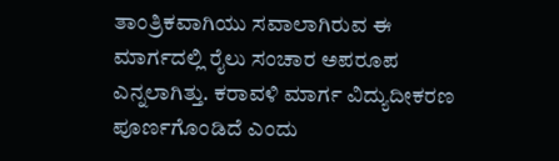ತಾಂತ್ರಿಕವಾಗಿಯು ಸವಾಲಾಗಿರುವ ಈ ಮಾರ್ಗದಲ್ಲಿ ರೈಲು ಸಂಚಾರ ಅಪರೂಪ ಎನ್ನಲಾಗಿತ್ತು. ಕರಾವಳಿ ಮಾರ್ಗ ವಿದ್ಯುದೀಕರಣ ಪೂರ್ಣಗೊಂಡಿದೆ ಎಂದು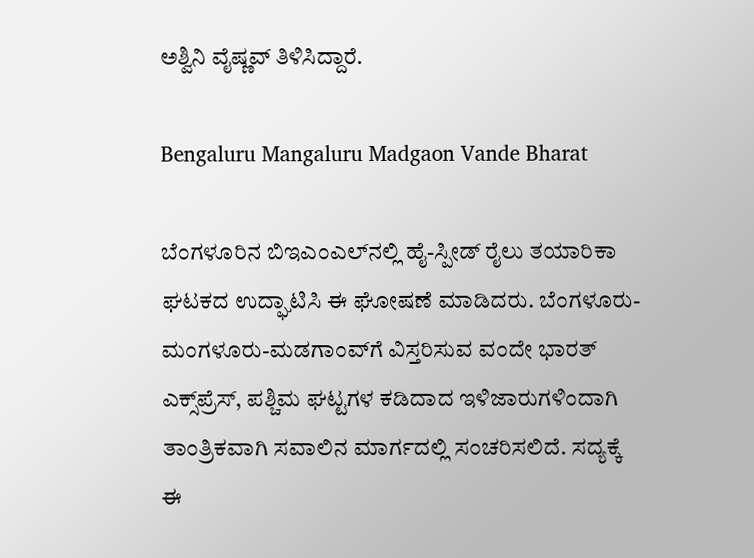ಅಶ್ವಿನಿ ವೈಷ್ಣವ್ ತಿಳಿಸಿದ್ದಾರೆ.

Bengaluru Mangaluru Madgaon Vande Bharat

ಬೆಂಗಳೂರಿನ ಬಿಇಎಂಎಲ್‌ನಲ್ಲಿ ಹೈ-ಸ್ಪೀಡ್ ರೈಲು ತಯಾರಿಕಾ ಘಟಕದ ಉದ್ಘಾಟಿಸಿ ಈ ಘೋಷಣೆ ಮಾಡಿದರು. ಬೆಂಗಳೂರು-ಮಂಗಳೂರು-ಮಡಗಾಂವ್‌ಗೆ ವಿಸ್ತರಿಸುವ ವಂದೇ ಭಾರತ್ ಎಕ್ಸ್‌ಪ್ರೆಸ್, ಪಶ್ಚಿಮ ಘಟ್ಟಗಳ ಕಡಿದಾದ ಇಳಿಜಾರುಗಳಿಂದಾಗಿ ತಾಂತ್ರಿಕವಾಗಿ ಸವಾಲಿನ ಮಾರ್ಗದಲ್ಲಿ ಸಂಚರಿಸಲಿದೆ. ಸದ್ಯಕ್ಕೆ ಈ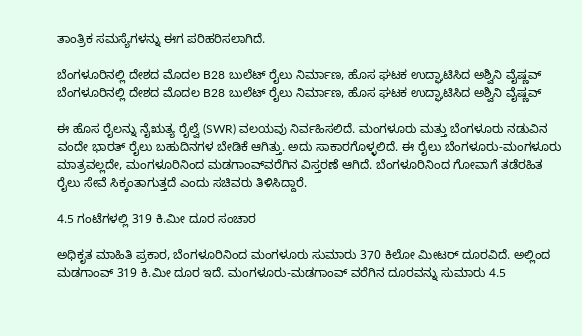ತಾಂತ್ರಿಕ ಸಮಸ್ಯೆಗಳನ್ನು ಈಗ ಪರಿಹರಿಸಲಾಗಿದೆ.

ಬೆಂಗಳೂರಿನಲ್ಲಿ ದೇಶದ ಮೊದಲ B28 ಬುಲೆಟ್ ರೈಲು ನಿರ್ಮಾಣ, ಹೊಸ ಘಟಕ ಉದ್ಘಾಟಿಸಿದ ಅಶ್ವಿನಿ ವೈಷ್ಣವ್
ಬೆಂಗಳೂರಿನಲ್ಲಿ ದೇಶದ ಮೊದಲ B28 ಬುಲೆಟ್ ರೈಲು ನಿರ್ಮಾಣ, ಹೊಸ ಘಟಕ ಉದ್ಘಾಟಿಸಿದ ಅಶ್ವಿನಿ ವೈಷ್ಣವ್

ಈ ಹೊಸ ರೈಲನ್ನು ನೈಋತ್ಯ ರೈಲ್ವೆ (SWR) ವಲಯವು ನಿರ್ವಹಿಸಲಿದೆ. ಮಂಗಳೂರು ಮತ್ತು ಬೆಂಗಳೂರು ನಡುವಿನ ವಂದೇ ಭಾರತ್ ರೈಲು ಬಹುದಿನಗಳ ಬೇಡಿಕೆ ಆಗಿತ್ತು. ಅದು ಸಾಕಾರಗೊಳ್ಳಲಿದೆ. ಈ ರೈಲು ಬೆಂಗಳೂರು-ಮಂಗಳೂರು ಮಾತ್ರವಲ್ಲದೇ, ಮಂಗಳೂರಿನಿಂದ ಮಡಗಾಂವ್‌ವರೆಗಿನ ವಿಸ್ತರಣೆ ಆಗಿದೆ. ಬೆಂಗಳೂರಿನಿಂದ ಗೋವಾಗೆ ತಡೆರಹಿತ ರೈಲು ಸೇವೆ ಸಿಕ್ಕಂತಾಗುತ್ತದೆ ಎಂದು ಸಚಿವರು ತಿಳಿಸಿದ್ದಾರೆ.

4.5 ಗಂಟೆಗಳಲ್ಲಿ 319 ಕಿ.ಮೀ ದೂರ ಸಂಚಾರ

ಅಧಿಕೃತ ಮಾಹಿತಿ ಪ್ರಕಾರ, ಬೆಂಗಳೂರಿನಿಂದ ಮಂಗಳೂರು ಸುಮಾರು 370 ಕಿಲೋ ಮೀಟರ್ ದೂರವಿದೆ. ಅಲ್ಲಿಂದ ಮಡಗಾಂವ್ 319 ಕಿ.ಮೀ ದೂರ ಇದೆ. ಮಂಗಳೂರು-ಮಡಗಾಂವ್ ವರೆಗಿನ ದೂರವನ್ನು ಸುಮಾರು 4.5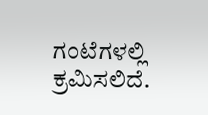ಗಂಟೆಗಳಲ್ಲಿ ಕ್ರಮಿಸಲಿದೆ.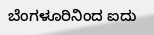ಬೆಂಗಳೂರಿನಿಂದ ಐದು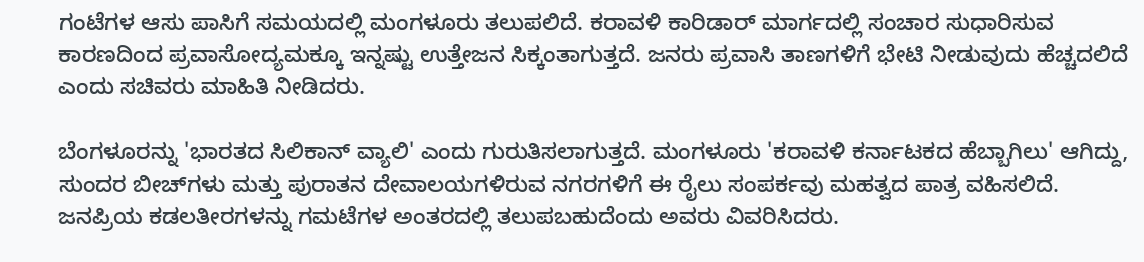ಗಂಟೆಗಳ ಆಸು ಪಾಸಿಗೆ ಸಮಯದಲ್ಲಿ ಮಂಗಳೂರು ತಲುಪಲಿದೆ. ಕರಾವಳಿ ಕಾರಿಡಾರ್‌ ಮಾರ್ಗದಲ್ಲಿ ಸಂಚಾರ ಸುಧಾರಿಸುವ ಕಾರಣದಿಂದ ಪ್ರವಾಸೋದ್ಯಮಕ್ಕೂ ಇನ್ನಷ್ಟು ಉತ್ತೇಜನ ಸಿಕ್ಕಂತಾಗುತ್ತದೆ. ಜನರು ಪ್ರವಾಸಿ ತಾಣಗಳಿಗೆ ಭೇಟಿ ನೀಡುವುದು ಹೆಚ್ಚದಲಿದೆ ಎಂದು ಸಚಿವರು ಮಾಹಿತಿ ನೀಡಿದರು.

ಬೆಂಗಳೂರನ್ನು 'ಭಾರತದ ಸಿಲಿಕಾನ್ ವ್ಯಾಲಿ' ಎಂದು ಗುರುತಿಸಲಾಗುತ್ತದೆ. ಮಂಗಳೂರು 'ಕರಾವಳಿ ಕರ್ನಾಟಕದ ಹೆಬ್ಬಾಗಿಲು' ಆಗಿದ್ದು, ಸುಂದರ ಬೀಚ್‌ಗಳು ಮತ್ತು ಪುರಾತನ ದೇವಾಲಯಗಳಿರುವ ನಗರಗಳಿಗೆ ಈ ರೈಲು ಸಂಪರ್ಕವು ಮಹತ್ವದ ಪಾತ್ರ ವಹಿಸಲಿದೆ. ಜನಪ್ರಿಯ ಕಡಲತೀರಗಳನ್ನು ಗಮಟೆಗಳ ಅಂತರದಲ್ಲಿ ತಲುಪಬಹುದೆಂದು ಅವರು ವಿವರಿಸಿದರು.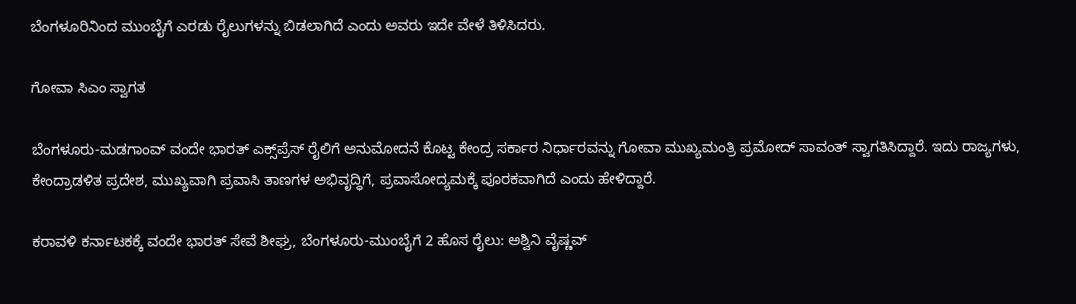ಬೆಂಗಳೂರಿನಿಂದ ಮುಂಬೈಗೆ ಎರಡು ರೈಲುಗಳನ್ನು ಬಿಡಲಾಗಿದೆ ಎಂದು ಅವರು ಇದೇ ವೇಳೆ ತಿಳಿಸಿದರು.

ಗೋವಾ ಸಿಎಂ ಸ್ವಾಗತ

ಬೆಂಗಳೂರು-ಮಡಗಾಂವ್ ವಂದೇ ಭಾರತ್ ಎಕ್ಸ್‌ಪ್ರೆಸ್ ರೈಲಿಗೆ ಅನುಮೋದನೆ ಕೊಟ್ಟ ಕೇಂದ್ರ ಸರ್ಕಾರ ನಿರ್ಧಾರವನ್ನು ಗೋವಾ ಮುಖ್ಯಮಂತ್ರಿ ಪ್ರಮೋದ್ ಸಾವಂತ್ ಸ್ವಾಗತಿಸಿದ್ದಾರೆ. ಇದು ರಾಜ್ಯಗಳು, ಕೇಂದ್ರಾಡಳಿತ ಪ್ರದೇಶ, ಮುಖ್ಯವಾಗಿ ಪ್ರವಾಸಿ ತಾಣಗಳ ಅಭಿವೃದ್ಧಿಗೆ, ಪ್ರವಾಸೋದ್ಯಮಕ್ಕೆ ಪೂರಕವಾಗಿದೆ ಎಂದು ಹೇಳಿದ್ದಾರೆ.

ಕರಾವಳಿ ಕರ್ನಾಟಕಕ್ಕೆ ವಂದೇ ಭಾರತ್ ಸೇವೆ ಶೀಘ್ರ, ಬೆಂಗಳೂರು-ಮುಂಬೈಗೆ 2 ಹೊಸ ರೈಲು: ಅಶ್ವಿನಿ ವೈಷ್ಣವ್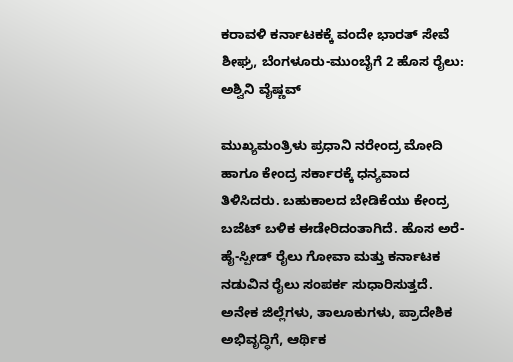ಕರಾವಳಿ ಕರ್ನಾಟಕಕ್ಕೆ ವಂದೇ ಭಾರತ್ ಸೇವೆ ಶೀಘ್ರ, ಬೆಂಗಳೂರು-ಮುಂಬೈಗೆ 2 ಹೊಸ ರೈಲು: ಅಶ್ವಿನಿ ವೈಷ್ಣವ್

ಮುಖ್ಯಮಂತ್ರಿಳು ಪ್ರಧಾನಿ ನರೇಂದ್ರ ಮೋದಿ ಹಾಗೂ ಕೇಂದ್ರ ಸರ್ಕಾರಕ್ಕೆ ಧನ್ಯವಾದ ತಿಳಿಸಿದರು. ಬಹುಕಾಲದ ಬೇಡಿಕೆಯು ಕೇಂದ್ರ ಬಜೆಟ್‌ ಬಳಿಕ ಈಡೇರಿದಂತಾಗಿದೆ. ಹೊಸ ಅರೆ-ಹೈ-ಸ್ಪೀಡ್ ರೈಲು ಗೋವಾ ಮತ್ತು ಕರ್ನಾಟಕ ನಡುವಿನ ರೈಲು ಸಂಪರ್ಕ ಸುಧಾರಿಸುತ್ತದೆ. ಅನೇಕ ಜಿಲ್ಲೆಗಳು, ತಾಲೂಕುಗಳು, ಪ್ರಾದೇಶಿಕ ಅಭಿವೃದ್ಧಿಗೆ, ಆರ್ಥಿಕ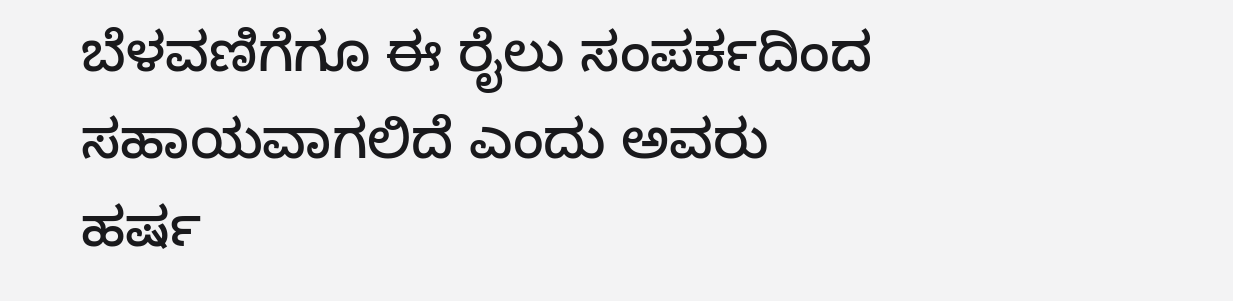ಬೆಳವಣಿಗೆಗೂ ಈ ರೈಲು ಸಂಪರ್ಕದಿಂದ ಸಹಾಯವಾಗಲಿದೆ ಎಂದು ಅವರು ಹರ್ಷ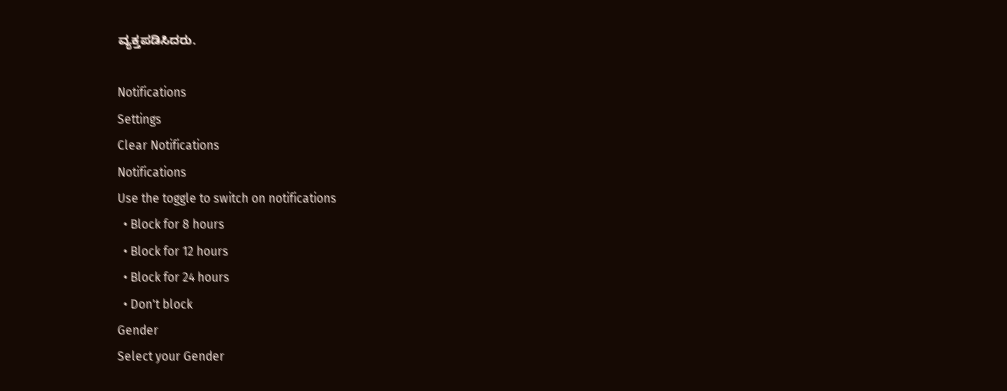ವ್ಯಕ್ತಪಡಿಸಿದರು.

Notifications
Settings
Clear Notifications
Notifications
Use the toggle to switch on notifications
  • Block for 8 hours
  • Block for 12 hours
  • Block for 24 hours
  • Don't block
Gender
Select your Gender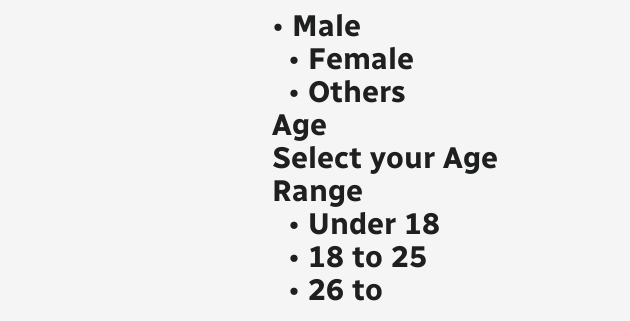• Male
  • Female
  • Others
Age
Select your Age Range
  • Under 18
  • 18 to 25
  • 26 to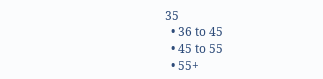35
  • 36 to 45
  • 45 to 55
  • 55+